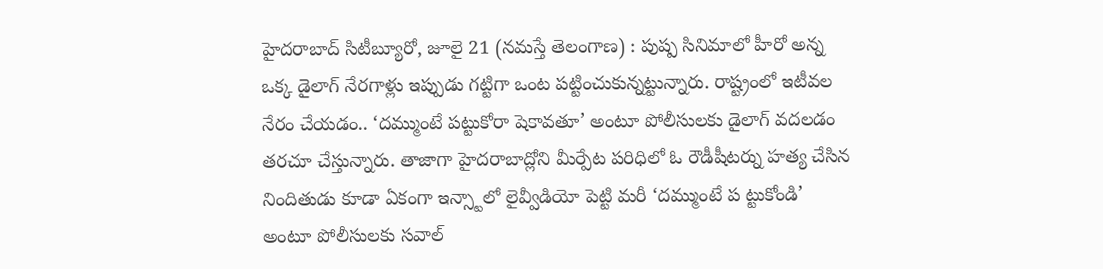హైదరాబాద్ సిటీబ్యూరో, జూలై 21 (నమస్తే తెలంగాణ) : పుష్ప సినిమాలో హీరో అన్న ఒక్క డైలాగ్ నేరగాళ్లు ఇప్పుడు గట్టిగా ఒంట పట్టించుకున్నట్టున్నారు. రాష్ట్రంలో ఇటీవల నేరం చేయడం.. ‘దమ్ముంటే పట్టుకోరా షెకావతూ’ అంటూ పోలీసులకు డైలాగ్ వదలడం తరచూ చేస్తున్నారు. తాజాగా హైదరాబాద్లోని మీర్పేట పరిధిలో ఓ రౌడీషీటర్ను హత్య చేసిన నిందితుడు కూడా ఏకంగా ఇన్స్టాలో లైవ్వీడియో పెట్టి మరీ ‘దమ్ముంటే ప ట్టుకోండి’ అంటూ పోలీసులకు సవాల్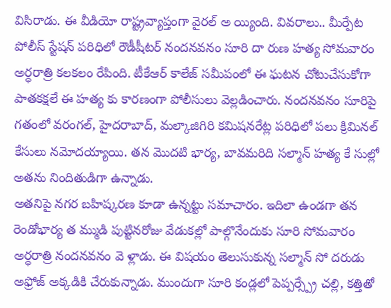విసిరాడు. ఈ వీడియో రాష్ట్రవ్యాప్తంగా వైరల్ అ య్యింది. వివరాలు.. మీర్పేట పోలీస్ స్టేషన్ పరిధిలో రౌడీషీటర్ నందనవనం సూరి దా రుణ హత్య సోమవారం అర్ధరాత్రి కలకలం రేపింది. టీకేఆర్ కాలేజ్ సమీపంలో ఈ ఘటన చోటుచేసుకోగా పాతకక్షలే ఈ హత్య కు కారణంగా పోలీసులు వెల్లడించారు. నందనవనం సూరిపై గతంలో వరంగల్, హైదరాబాద్, మల్కాజిగిరి కమిషనరేట్ల పరిధిలో పలు క్రిమినల్ కేసులు నమోదయ్యాయి. తన మొదటి భార్య, బావమరిది సల్మాన్ హత్య కే సుల్లో అతను నిందితుడిగా ఉన్నాడు.
అతనిపై నగర బహిష్కరణ కూడా ఉన్నట్టు సమాచారం. ఇదిలా ఉండగా తన రెండోభార్య త మ్ముడి పుట్టినరోజు వేడుకల్లో పాల్గొనేందుకు సూరి సోమవారం అర్ధరాత్రి నందనవనం వె ళ్లాడు. ఈ విషయం తెలుసుకున్న సల్మాన్ సో దరుడు అఫ్రోజ్ అక్కడికి చేరుకున్నాడు. ముందుగా సూరి కండ్లలో పెప్పర్స్ప్రే చల్లి, కత్తితో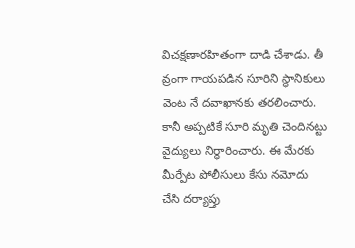విచక్షణారహితంగా దాడి చేశాడు. తీ వ్రంగా గాయపడిన సూరిని స్థానికులు వెంట నే దవాఖానకు తరలించారు. కానీ అప్పటికే సూరి మృతి చెందినట్టు వైద్యులు నిర్ధారించారు. ఈ మేరకు మీర్పేట పోలీసులు కేసు నమోదు చేసి దర్యాప్తు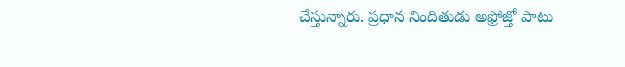చేస్తున్నారు. ప్రధాన నిందితుడు అఫ్రోజ్తో పాటు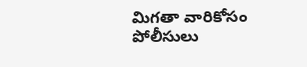మిగతా వారికోసం పోలీసులు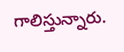గాలిస్తున్నారు.